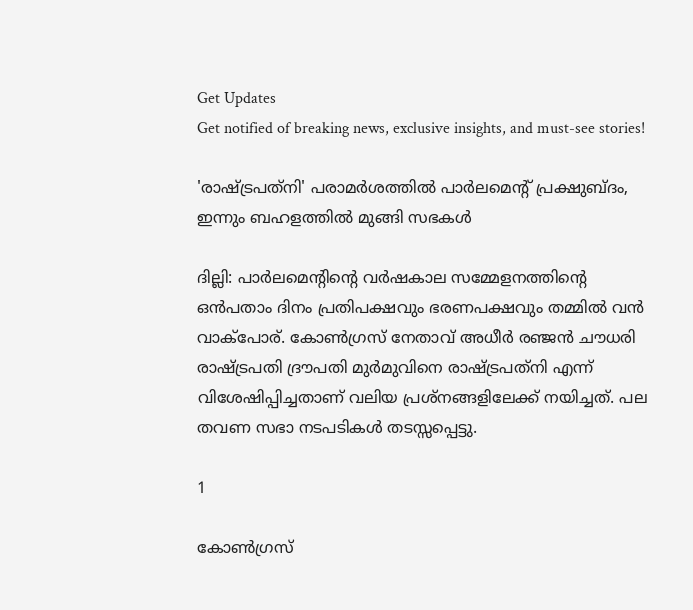Get Updates
Get notified of breaking news, exclusive insights, and must-see stories!

'രാഷ്ട്രപത്‌നി' പരാമര്‍ശത്തില്‍ പാർലമെന്റ് പ്രക്ഷുബ്ദം, ഇന്നും ബഹളത്തിൽ മുങ്ങി സഭകൾ

ദില്ലി: പാര്‍ലമെന്റിന്റെ വര്‍ഷകാല സമ്മേളനത്തിന്റെ ഒന്‍പതാം ദിനം പ്രതിപക്ഷവും ഭരണപക്ഷവും തമ്മില്‍ വന്‍ വാക്‌പോര്. കോണ്‍ഗ്രസ് നേതാവ് അധീര്‍ രഞ്ജന്‍ ചൗധരി രാഷ്ട്രപതി ദ്രൗപതി മുര്‍മുവിനെ രാഷ്ട്രപത്‌നി എന്ന് വിശേഷിപ്പിച്ചതാണ് വലിയ പ്രശ്‌നങ്ങളിലേക്ക് നയിച്ചത്. പല തവണ സഭാ നടപടികള്‍ തടസ്സപ്പെട്ടു.

1

കോണ്‍ഗ്രസ്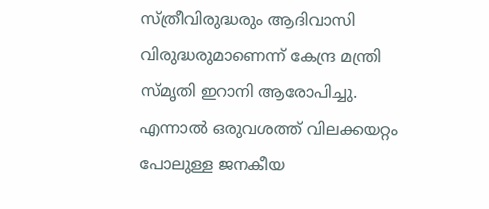സ്ത്രീവിരുദ്ധരും ആദിവാസി വിരുദ്ധരുമാണെന്ന് കേന്ദ്ര മന്ത്രി സ്മൃതി ഇറാനി ആരോപിച്ചു. എന്നാല്‍ ഒരുവശത്ത് വിലക്കയറ്റം പോലുള്ള ജനകീയ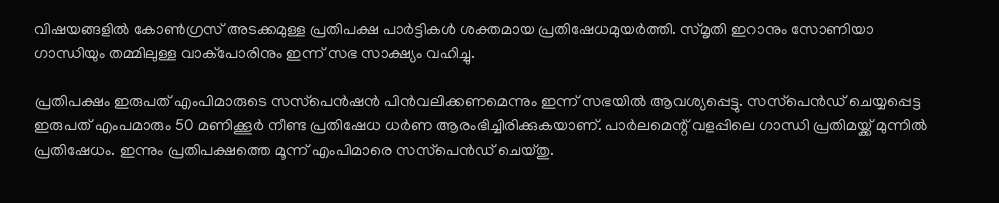വിഷയങ്ങളില്‍ കോണ്‍ഗ്രസ് അടക്കമുള്ള പ്രതിപക്ഷ പാര്‍ട്ടികള്‍ ശക്തമായ പ്രതിഷേധമുയര്‍ത്തി. സ്മൃതി ഇറാനും സോണിയാ ഗാന്ധിയും തമ്മിലുള്ള വാക്‌പോരിനും ഇന്ന് സഭ സാക്ഷ്യം വഹിച്ചു.

പ്രതിപക്ഷം ഇരുപത് എംപിമാരുടെ സസ്‌പെന്‍ഷന്‍ പിന്‍വലിക്കണമെന്നും ഇന്ന് സഭയില്‍ ആവശ്യപ്പെട്ടു. സസ്‌പെന്‍ഡ് ചെയ്യപ്പെട്ട ഇരുപത് എംപമാരും 50 മണിക്കൂര്‍ നീണ്ട പ്രതിഷേധ ധര്‍ണ ആരംഭിച്ചിരിക്കുകയാണ്. പാര്‍ലമെന്റ് വളപ്പിലെ ഗാന്ധി പ്രതിമയ്ക്ക് മുന്നില്‍ പ്രതിഷേധം. ഇന്നും പ്രതിപക്ഷത്തെ മൂന്ന് എംപിമാരെ സസ്‌പെന്‍ഡ് ചെയ്തു.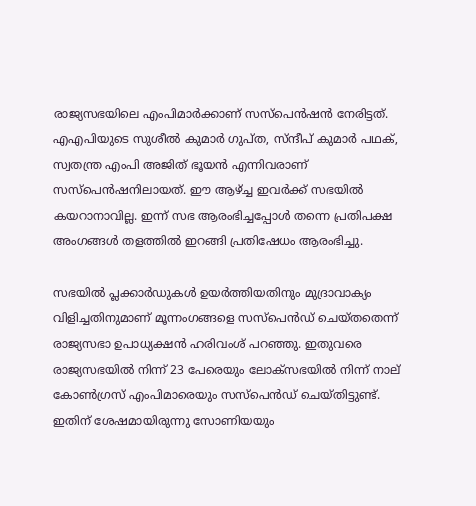രാജ്യസഭയിലെ എംപിമാര്‍ക്കാണ് സസ്‌പെന്‍ഷന്‍ നേരിട്ടത്. എഎപിയുടെ സുശീല്‍ കുമാര്‍ ഗുപ്ത, സ്ന്ദീപ് കുമാര്‍ പഥക്, സ്വതന്ത്ര എംപി അജിത് ഭൂയന്‍ എന്നിവരാണ് സസ്‌പെന്‍ഷനിലായത്. ഈ ആഴ്ച്ച ഇവര്‍ക്ക് സഭയില്‍ കയറാനാവില്ല. ഇന്ന് സഭ ആരംഭിച്ചപ്പോള്‍ തന്നെ പ്രതിപക്ഷ അംഗങ്ങള്‍ തളത്തില്‍ ഇറങ്ങി പ്രതിഷേധം ആരംഭിച്ചു.

സഭയില്‍ പ്ലക്കാര്‍ഡുകള്‍ ഉയര്‍ത്തിയതിനും മുദ്രാവാക്യം വിളിച്ചതിനുമാണ് മൂന്നംഗങ്ങളെ സസ്‌പെന്‍ഡ് ചെയ്തതെന്ന് രാജ്യസഭാ ഉപാധ്യക്ഷന്‍ ഹരിവംശ് പറഞ്ഞു. ഇതുവരെ രാജ്യസഭയില്‍ നിന്ന് 23 പേരെയും ലോക്‌സഭയില്‍ നിന്ന് നാല് കോണ്‍ഗ്രസ് എംപിമാരെയും സസ്‌പെന്‍ഡ് ചെയ്തിട്ടുണ്ട്. ഇതിന് ശേഷമായിരുന്നു സോണിയയും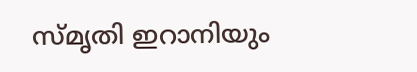സ്മൃതി ഇറാനിയും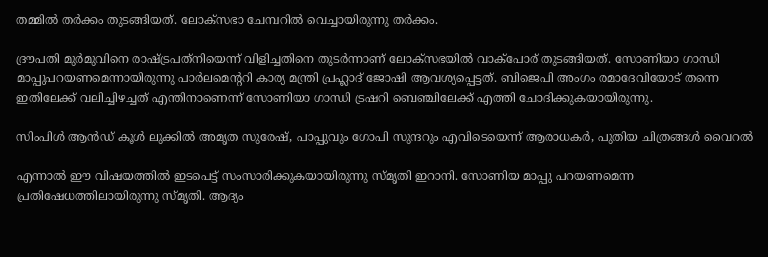തമ്മില്‍ തര്‍ക്കം തുടങ്ങിയത്. ലോക്‌സഭാ ചേമ്പറില്‍ വെച്ചായിരുന്നു തര്‍ക്കം.

ദ്രൗപതി മുര്‍മുവിനെ രാഷ്ട്രപത്‌നിയെന്ന് വിളിച്ചതിനെ തുടര്‍ന്നാണ് ലോക്‌സഭയില്‍ വാക്‌പോര് തുടങ്ങിയത്. സോണിയാ ഗാന്ധി മാപ്പുപറയണമെന്നായിരുന്നു പാര്‍ലമെന്ററി കാര്യ മന്ത്രി പ്രഹ്ലാദ് ജോഷി ആവശ്യപ്പെട്ടത്. ബിജെപി അംഗം രമാദേവിയോട് തന്നെ ഇതിലേക്ക് വലിച്ചിഴച്ചത് എന്തിനാണെന്ന് സോണിയാ ഗാന്ധി ട്രഷറി ബെഞ്ചിലേക്ക് എത്തി ചോദിക്കുകയായിരുന്നു.

സിംപിള്‍ ആന്‍ഡ് കൂള്‍ ലുക്കില്‍ അമൃത സുരേഷ്, പാപ്പുവും ഗോപി സുന്ദറും എവിടെയെന്ന് ആരാധകര്‍, പുതിയ ചിത്രങ്ങള്‍ വൈറല്‍

എന്നാല്‍ ഈ വിഷയത്തില്‍ ഇടപെട്ട് സംസാരിക്കുകയായിരുന്നു സ്മൃതി ഇറാനി. സോണിയ മാപ്പു പറയണമെന്ന പ്രതിഷേധത്തിലായിരുന്നു സ്മൃതി. ആദ്യം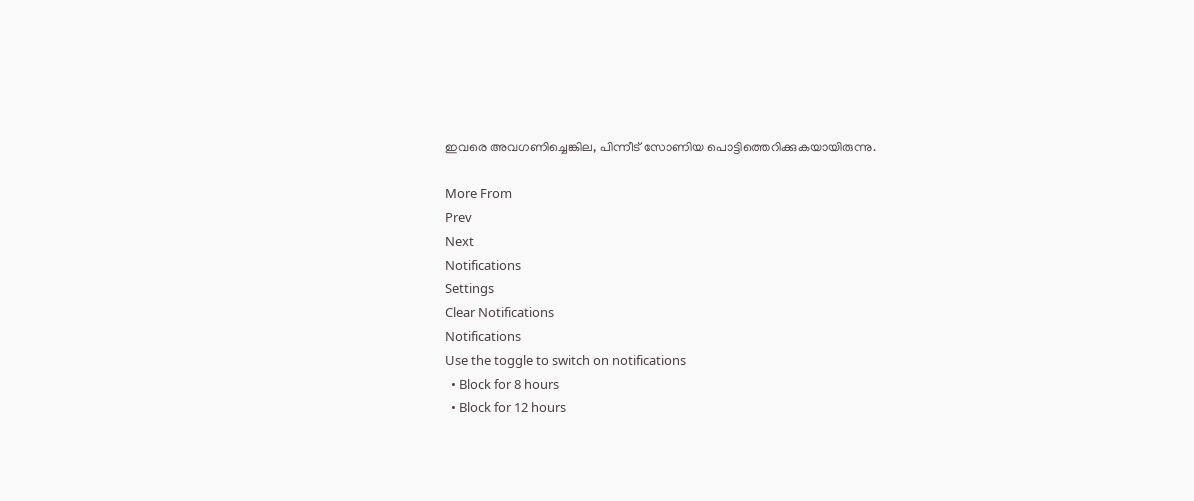ഇവരെ അവഗണിച്ചെങ്കില, പിന്നീട് സോണിയ പൊട്ടിത്തെറിക്കുകയായിരുന്നു.

More From
Prev
Next
Notifications
Settings
Clear Notifications
Notifications
Use the toggle to switch on notifications
  • Block for 8 hours
  • Block for 12 hours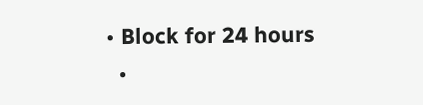• Block for 24 hours
  •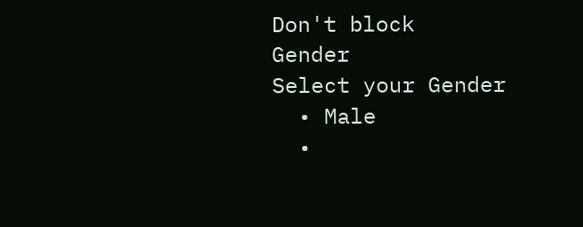Don't block
Gender
Select your Gender
  • Male
  •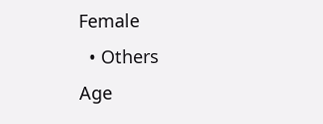Female
  • Others
Age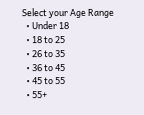Select your Age Range
  • Under 18
  • 18 to 25
  • 26 to 35
  • 36 to 45
  • 45 to 55
  • 55+